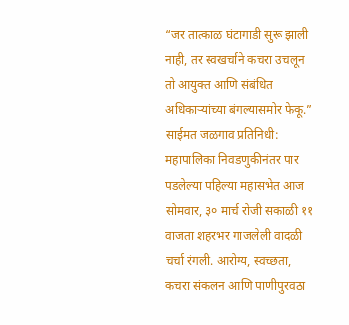“जर तात्काळ घंटागाडी सुरू झाली नाही, तर स्वखर्चाने कचरा उचलून तो आयुक्त आणि संबंधित अधिकाऱ्यांच्या बंगल्यासमोर फेकू.”
साईमत जळगाव प्रतिनिधी:
महापालिका निवडणुकीनंतर पार पडलेल्या पहिल्या महासभेत आज सोमवार, ३० मार्च रोजी सकाळी ११ वाजता शहरभर गाजलेली वादळी चर्चा रंगली. आरोग्य, स्वच्छता, कचरा संकलन आणि पाणीपुरवठा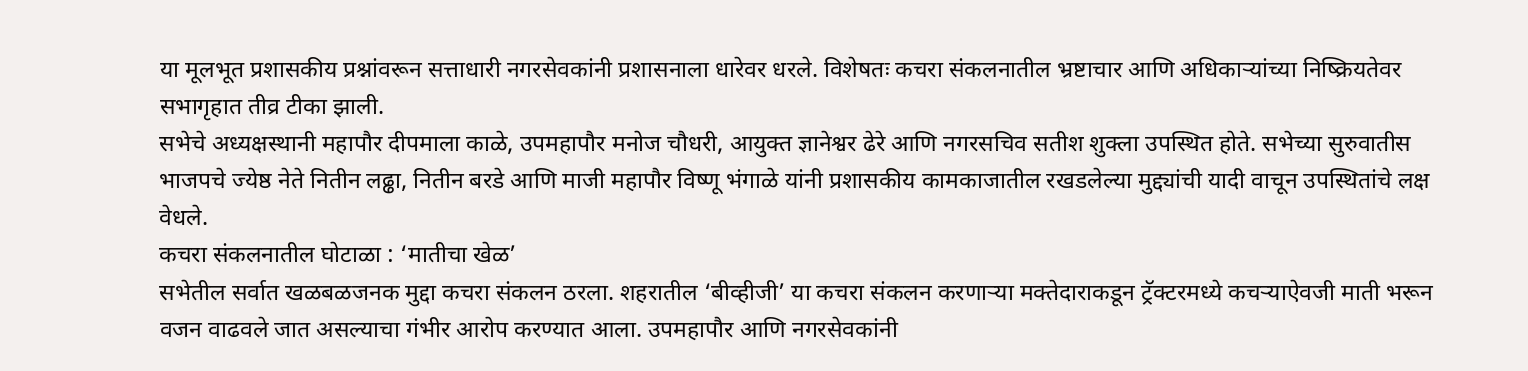या मूलभूत प्रशासकीय प्रश्नांवरून सत्ताधारी नगरसेवकांनी प्रशासनाला धारेवर धरले. विशेषतः कचरा संकलनातील भ्रष्टाचार आणि अधिकाऱ्यांच्या निष्क्रियतेवर सभागृहात तीव्र टीका झाली.
सभेचे अध्यक्षस्थानी महापौर दीपमाला काळे, उपमहापौर मनोज चौधरी, आयुक्त ज्ञानेश्वर ढेरे आणि नगरसचिव सतीश शुक्ला उपस्थित होते. सभेच्या सुरुवातीस भाजपचे ज्येष्ठ नेते नितीन लढ्ढा, नितीन बरडे आणि माजी महापौर विष्णू भंगाळे यांनी प्रशासकीय कामकाजातील रखडलेल्या मुद्द्यांची यादी वाचून उपस्थितांचे लक्ष वेधले.
कचरा संकलनातील घोटाळा : ‘मातीचा खेळ’
सभेतील सर्वात खळबळजनक मुद्दा कचरा संकलन ठरला. शहरातील ‘बीव्हीजी’ या कचरा संकलन करणाऱ्या मक्तेदाराकडून ट्रॅक्टरमध्ये कचऱ्याऐवजी माती भरून वजन वाढवले जात असल्याचा गंभीर आरोप करण्यात आला. उपमहापौर आणि नगरसेवकांनी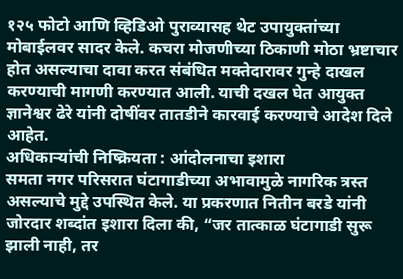१२५ फोटो आणि व्हिडिओ पुराव्यासह थेट उपायुक्तांच्या मोबाईलवर सादर केले. कचरा मोजणीच्या ठिकाणी मोठा भ्रष्टाचार होत असल्याचा दावा करत संबंधित मक्तेदारावर गुन्हे दाखल करण्याची मागणी करण्यात आली. याची दखल घेत आयुक्त ज्ञानेश्वर ढेरे यांनी दोषींवर तातडीने कारवाई करण्याचे आदेश दिले आहेत.
अधिकाऱ्यांची निष्क्रियता : आंदोलनाचा इशारा
समता नगर परिसरात घंटागाडीच्या अभावामुळे नागरिक त्रस्त असल्याचे मुद्दे उपस्थित केले. या प्रकरणात नितीन बरडे यांनी जोरदार शब्दांत इशारा दिला की, “जर तात्काळ घंटागाडी सुरू झाली नाही, तर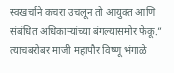स्वखर्चाने कचरा उचलून तो आयुक्त आणि संबंधित अधिकाऱ्यांच्या बंगल्यासमोर फेकू.”
त्याचबरोबर माजी महापौर विष्णू भंगाळे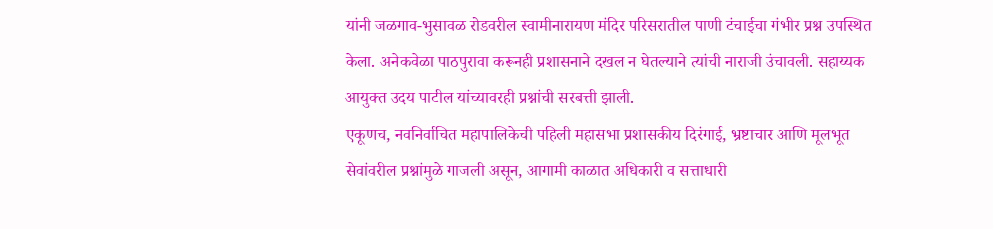यांनी जळगाव-भुसावळ रोडवरील स्वामीनारायण मंदिर परिसरातील पाणी टंचाईचा गंभीर प्रश्न उपस्थित केला. अनेकवेळा पाठपुरावा करूनही प्रशासनाने दखल न घेतल्याने त्यांची नाराजी उंचावली. सहाय्यक आयुक्त उदय पाटील यांच्यावरही प्रश्नांची सरबत्ती झाली.
एकूणच, नवनिर्वाचित महापालिकेची पहिली महासभा प्रशासकीय दिरंगाई, भ्रष्टाचार आणि मूलभूत सेवांवरील प्रश्नांमुळे गाजली असून, आगामी काळात अधिकारी व सत्ताधारी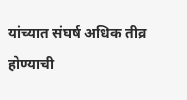यांच्यात संघर्ष अधिक तीव्र होण्याची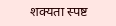शक्यता स्पष्ट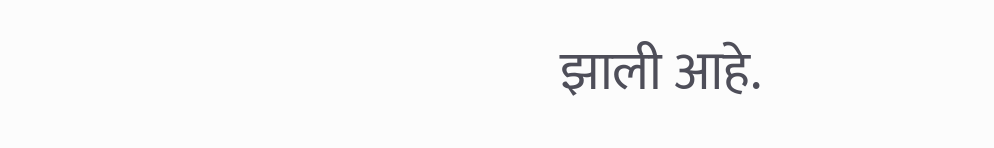झाली आहे.